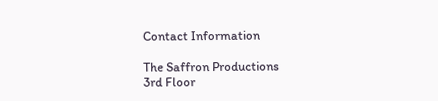Contact Information

The Saffron Productions
3rd Floor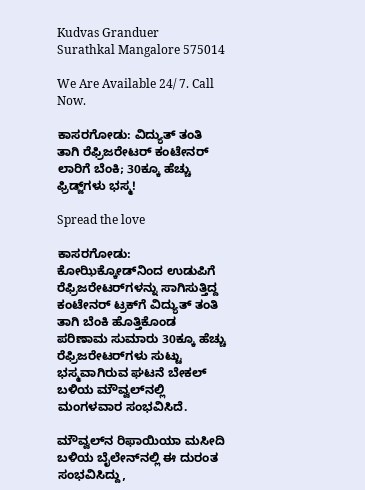Kudvas Granduer
Surathkal Mangalore 575014

We Are Available 24/ 7. Call Now.

ಕಾಸರಗೋಡು: ವಿದ್ಯುತ್ ತಂತಿ ತಾಗಿ ರೆಫ್ರಿಜರೇಟರ್‌ ಕಂಟೇನರ್ ಲಾರಿಗೆ ಬೆಂಕಿ; 30ಕ್ಕೂ ಹೆಚ್ಚು ಫ್ರಿಡ್ಜ್‌ಗಳು ಭಸ್ಮ!

Spread the love

ಕಾಸರಗೋಡು: ಕೋಝಿಕ್ಕೋಡ್‌ನಿಂದ ಉಡುಪಿಗೆ ರೆಫ್ರಿಜರೇಟರ್‌ಗಳನ್ನು ಸಾಗಿಸುತ್ತಿದ್ದ ಕಂಟೇನರ್ ಟ್ರಕ್‌ಗೆ ವಿದ್ಯುತ್ ತಂತಿ ತಾಗಿ ಬೆಂಕಿ ಹೊತ್ತಿಕೊಂಡ ಪರಿಣಾಮ ಸುಮಾರು 30ಕ್ಕೂ ಹೆಚ್ಚು ರೆಫ್ರಿಜರೇಟರ್‌ಗಳು ಸುಟ್ಟು ಭಸ್ಮವಾಗಿರುವ ಘಟನೆ ಬೇಕಲ್ ಬಳಿಯ ಮೌವ್ವಲ್‌ನಲ್ಲಿ ಮಂಗಳವಾರ ಸಂಭವಿಸಿದೆ.

ಮೌವ್ವಲ್‌ನ ರಿಫಾಯಿಯಾ ಮಸೀದಿ ಬಳಿಯ ಬೈಲೇನ್‌ನಲ್ಲಿ ಈ ದುರಂತ ಸಂಭವಿಸಿದ್ದು,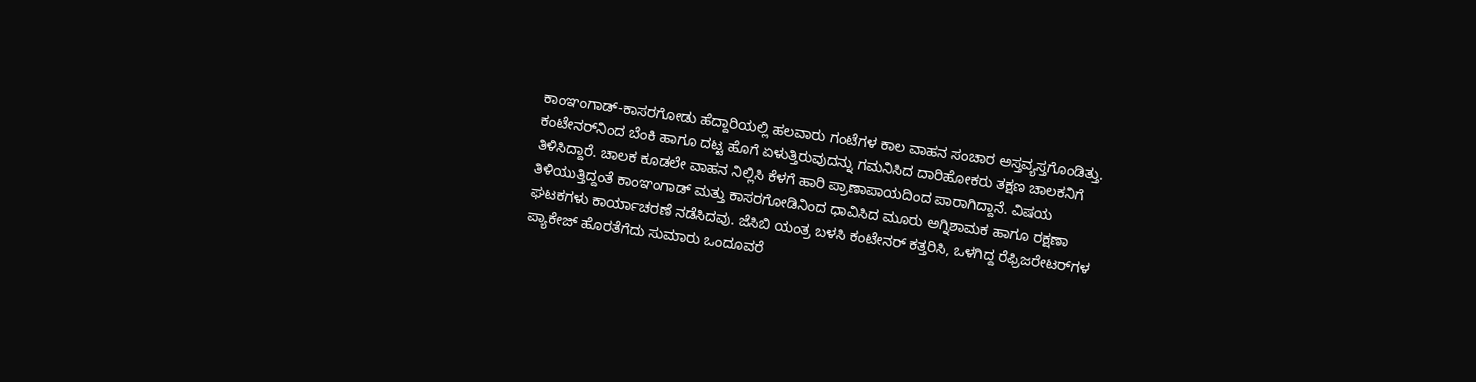ಕಾಂಞಂಗಾಡ್-ಕಾಸರಗೋಡು ಹೆದ್ದಾರಿಯಲ್ಲಿ ಹಲವಾರು ಗಂಟೆಗಳ ಕಾಲ ವಾಹನ ಸಂಚಾರ ಅಸ್ತವ್ಯಸ್ತಗೊಂಡಿತ್ತು.
ಕಂಟೇನರ್‌ನಿಂದ ಬೆಂಕಿ ಹಾಗೂ ದಟ್ಟ ಹೊಗೆ ಏಳುತ್ತಿರುವುದನ್ನು ಗಮನಿಸಿದ ದಾರಿಹೋಕರು ತಕ್ಷಣ ಚಾಲಕನಿಗೆ ತಿಳಿಸಿದ್ದಾರೆ. ಚಾಲಕ ಕೂಡಲೇ ವಾಹನ ನಿಲ್ಲಿಸಿ ಕೆಳಗೆ ಹಾರಿ ಪ್ರಾಣಾಪಾಯದಿಂದ ಪಾರಾಗಿದ್ದಾನೆ. ವಿಷಯ ತಿಳಿಯುತ್ತಿದ್ದಂತೆ ಕಾಂಞಂಗಾಡ್ ಮತ್ತು ಕಾಸರಗೋಡಿನಿಂದ ಧಾವಿಸಿದ ಮೂರು ಅಗ್ನಿಶಾಮಕ ಹಾಗೂ ರಕ್ಷಣಾ ಘಟಕಗಳು ಕಾರ್ಯಾಚರಣೆ ನಡೆಸಿದವು. ಜೆಸಿಬಿ ಯಂತ್ರ ಬಳಸಿ ಕಂಟೇನರ್ ಕತ್ತರಿಸಿ, ಒಳಗಿದ್ದ ರೆಫ್ರಿಜರೇಟರ್‌ಗಳ ಪ್ಯಾಕೇಜ್ ಹೊರತೆಗೆದು ಸುಮಾರು ಒಂದೂವರೆ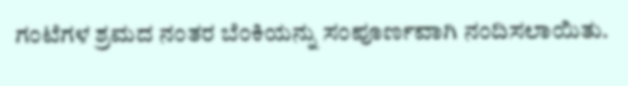ಗಂಟೆಗಳ ಶ್ರಮದ ನಂತರ ಬೆಂಕಿಯನ್ನು ಸಂಪೂರ್ಣವಾಗಿ ನಂದಿಸಲಾಯಿತು.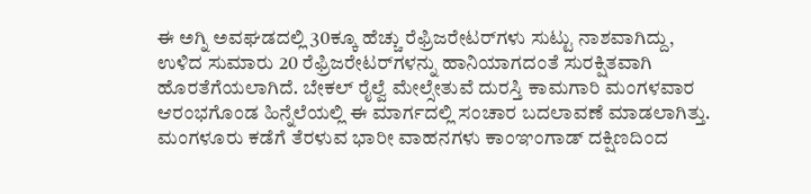ಈ ಅಗ್ನಿ ಅವಘಡದಲ್ಲಿ 30ಕ್ಕೂ ಹೆಚ್ಚು ರೆಫ್ರಿಜರೇಟರ್‌ಗಳು ಸುಟ್ಟು ನಾಶವಾಗಿದ್ದು, ಉಳಿದ ಸುಮಾರು 20 ರೆಫ್ರಿಜರೇಟರ್‌ಗಳನ್ನು ಹಾನಿಯಾಗದಂತೆ ಸುರಕ್ಷಿತವಾಗಿ ಹೊರತೆಗೆಯಲಾಗಿದೆ. ಬೇಕಲ್ ರೈಲ್ವೆ ಮೇಲ್ಸೇತುವೆ ದುರಸ್ತಿ ಕಾಮಗಾರಿ ಮಂಗಳವಾರ ಆರಂಭಗೊಂಡ ಹಿನ್ನೆಲೆಯಲ್ಲಿ ಈ ಮಾರ್ಗದಲ್ಲಿ ಸಂಚಾರ ಬದಲಾವಣೆ ಮಾಡಲಾಗಿತ್ತು. ಮಂಗಳೂರು ಕಡೆಗೆ ತೆರಳುವ ಭಾರೀ ವಾಹನಗಳು ಕಾಂಞಂಗಾಡ್ ದಕ್ಷಿಣದಿಂದ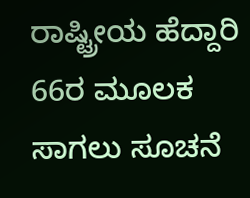ರಾಷ್ಟ್ರೀಯ ಹೆದ್ದಾರಿ 66ರ ಮೂಲಕ ಸಾಗಲು ಸೂಚನೆ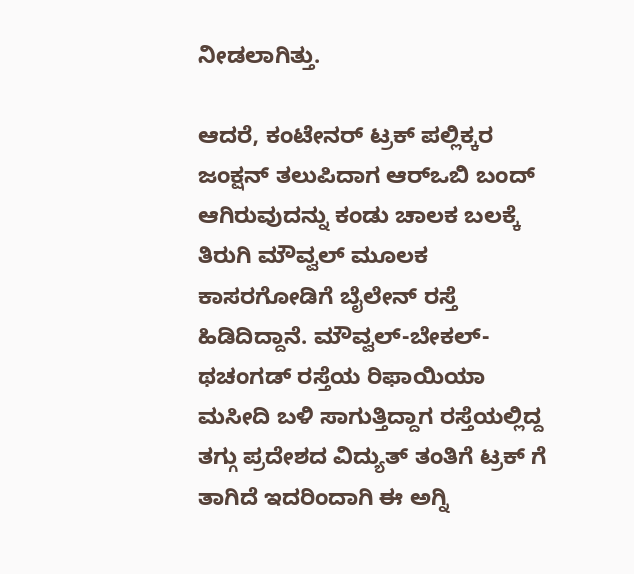ನೀಡಲಾಗಿತ್ತು.

ಆದರೆ, ಕಂಟೇನರ್ ಟ್ರಕ್ ಪಲ್ಲಿಕ್ಕರ ಜಂಕ್ಷನ್ ತಲುಪಿದಾಗ ಆರ್‌ಒಬಿ ಬಂದ್‌ ಆಗಿರುವುದನ್ನು ಕಂಡು ಚಾಲಕ ಬಲಕ್ಕೆ ತಿರುಗಿ ಮೌವ್ವಲ್ ಮೂಲಕ ಕಾಸರಗೋಡಿಗೆ ಬೈಲೇನ್ ರಸ್ತೆ ಹಿಡಿದಿದ್ದಾನೆ. ಮೌವ್ವಲ್-ಬೇಕಲ್-ಥಚಂಗಡ್ ರಸ್ತೆಯ ರಿಫಾಯಿಯಾ ಮಸೀದಿ ಬಳಿ ಸಾಗುತ್ತಿದ್ದಾಗ ರಸ್ತೆಯಲ್ಲಿದ್ದ ತಗ್ಗು ಪ್ರದೇಶದ ವಿದ್ಯುತ್ ತಂತಿಗೆ ಟ್ರಕ್ ಗೆ ತಾಗಿದೆ ಇದರಿಂದಾಗಿ ಈ ಅಗ್ನಿ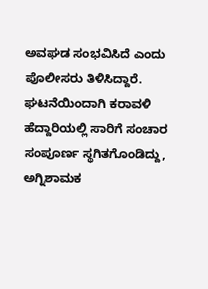ಅವಘಡ ಸಂಭವಿಸಿದೆ ಎಂದು ಪೊಲೀಸರು ತಿಳಿಸಿದ್ದಾರೆ.
ಘಟನೆಯಿಂದಾಗಿ ಕರಾವಳಿ ಹೆದ್ದಾರಿಯಲ್ಲಿ ಸಾರಿಗೆ ಸಂಚಾರ ಸಂಪೂರ್ಣ ಸ್ಥಗಿತಗೊಂಡಿದ್ದು, ಅಗ್ನಿಶಾಮಕ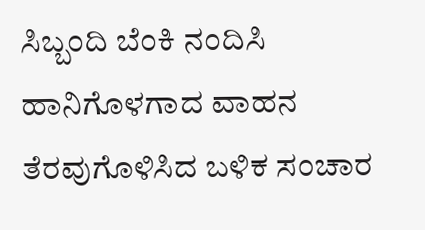ಸಿಬ್ಬಂದಿ ಬೆಂಕಿ ನಂದಿಸಿ ಹಾನಿಗೊಳಗಾದ ವಾಹನ ತೆರವುಗೊಳಿಸಿದ ಬಳಿಕ ಸಂಚಾರ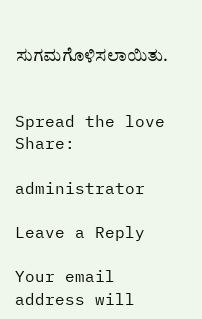ಸುಗಮಗೊಳಿಸಲಾಯಿತು.


Spread the love
Share:

administrator

Leave a Reply

Your email address will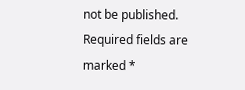not be published. Required fields are marked *